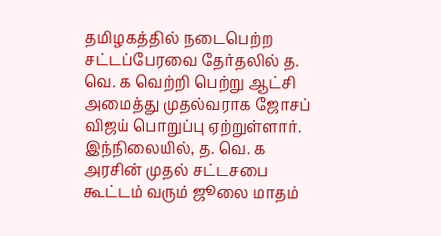தமிழகத்தில் நடைபெற்ற சட்டப்பேரவை தேர்தலில் த. வெ. க வெற்றி பெற்று ஆட்சி அமைத்து முதல்வராக ஜோசப் விஜய் பொறுப்பு ஏற்றுள்ளார். இந்நிலையில், த. வெ. க அரசின் முதல் சட்டசபை கூட்டம் வரும் ஜூலை மாதம்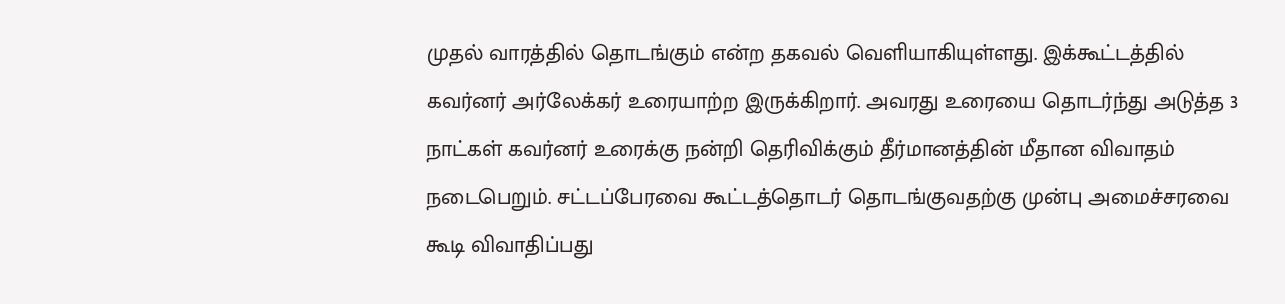முதல் வாரத்தில் தொடங்கும் என்ற தகவல் வெளியாகியுள்ளது. இக்கூட்டத்தில் கவர்னர் அர்லேக்கர் உரையாற்ற இருக்கிறார். அவரது உரையை தொடர்ந்து அடுத்த 3 நாட்கள் கவர்னர் உரைக்கு நன்றி தெரிவிக்கும் தீர்மானத்தின் மீதான விவாதம் நடைபெறும். சட்டப்பேரவை கூட்டத்தொடர் தொடங்குவதற்கு முன்பு அமைச்சரவை கூடி விவாதிப்பது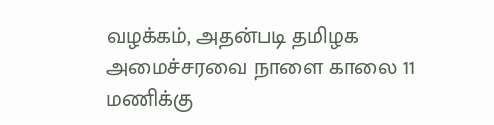வழக்கம், அதன்படி தமிழக அமைச்சரவை நாளை காலை 11 மணிக்கு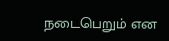நடைபெறும் என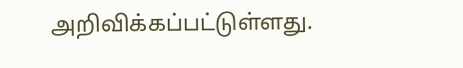அறிவிக்கப்பட்டுள்ளது.